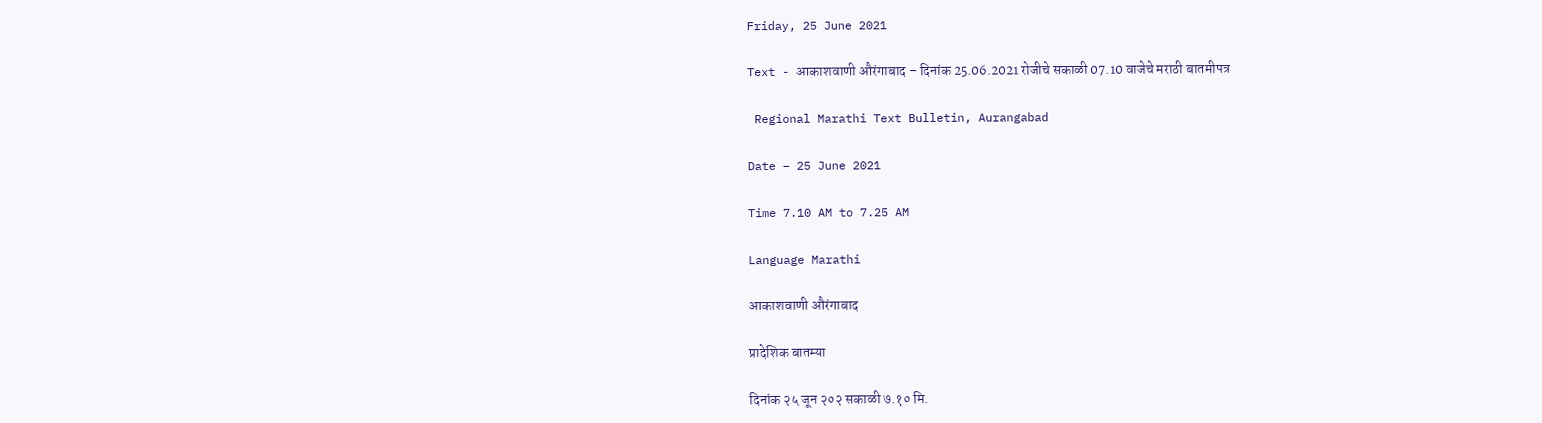Friday, 25 June 2021

Text - आकाशवाणी औरंगाबाद – दिनांक 25.06.2021 रोजीचे सकाळी 07.10 वाजेचे मराठी बातमीपत्र

 Regional Marathi Text Bulletin, Aurangabad

Date – 25 June 2021

Time 7.10 AM to 7.25 AM

Language Marathi

आकाशवाणी औरंगाबाद

प्रादेशिक बातम्या

दिनांक २५ जून २०२ सकाळी ७.१० मि.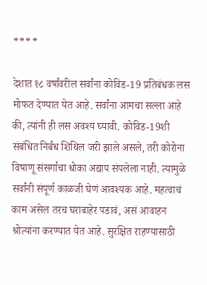****

देशात १८ वर्षांवरील सर्वांना कोविड-19 प्रतिबंधक लस मोफत देण्यात येत आहे. सर्वांना आमचा सल्ला आहे की, त्यांनी ही लस अवश्य घ्यावी. कोविड-19शी संबंधित निर्बंध शिथिल जरी झाले असले, तरी कोरोना विषाणू संसर्गाचा धोका अद्याप संपलेला नाही. त्यामुळे सर्वांनी संपूर्ण काळजी घेणं आवश्यक आहे. महत्वाचं काम असेल तरच घराबाहेर पडावं, असं आवाहन श्रोत्यांना करण्यात येत आहे. सुरक्षित राहण्यासाठी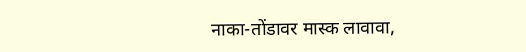नाका-तोंडावर मास्क लावावा,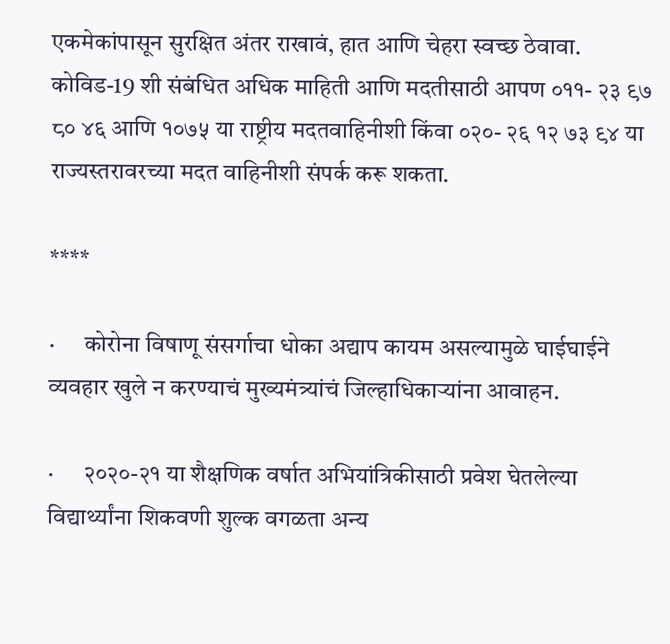एकमेकांपासून सुरक्षित अंतर राखावं, हात आणि चेहरा स्वच्छ ठेवावा. कोविड-19 शी संबंधित अधिक माहिती आणि मदतीसाठी आपण ०११- २३ ९७ ८० ४६ आणि १०७५ या राष्ट्रीय मदतवाहिनीशी किंवा ०२०- २६ १२ ७३ ९४ या राज्यस्तरावरच्या मदत वाहिनीशी संपर्क करू शकता.

****

·      कोरोना विषाणू संसर्गाचा धोका अद्याप कायम असल्यामुळे घाईघाईने व्यवहार खुले न करण्याचं मुख्यमंत्र्यांचं जिल्हाधिकाऱ्यांना आवाहन.

·      २०२०-२१ या शैक्षणिक वर्षात अभियांत्रिकीसाठी प्रवेश घेतलेल्या विद्यार्थ्यांना शिकवणी शुल्क वगळता अन्य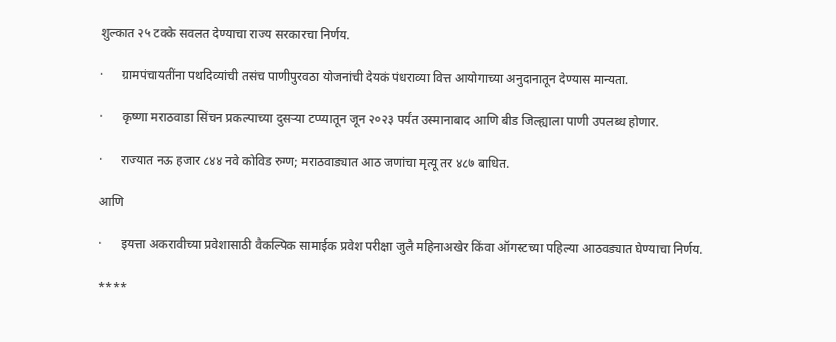शुल्कात २५ टक्के सवलत देण्याचा राज्य सरकारचा निर्णय.

·      ग्रामपंचायतींना पथदिव्यांची तसंच पाणीपुरवठा योजनांची देयकं पंधराव्या वित्त आयोगाच्या अनुदानातून देण्यास मान्यता.

·      कृष्णा मराठवाडा सिंचन प्रकल्पाच्या दुसऱ्या टप्प्यातून जून २०२३ पर्यंत उस्मानाबाद आणि बीड जिल्ह्याला पाणी उपलब्ध होणार.

·      राज्यात नऊ हजार ८४४ नवे कोविड रुग्ण; मराठवाड्यात आठ जणांचा मृत्यू तर ४८७ बाधित.

आणि

·      इयत्ता अकरावीच्या प्रवेशासाठी वैकल्पिक सामाईक प्रवेश परीक्षा जुलै महिनाअखेर किंवा ऑगस्टच्या पहिल्या आठवड्यात घेण्याचा निर्णय.

****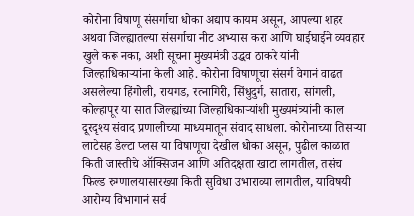कोरोना विषाणू संसर्गाचा धोका अद्याप कायम असून, आपल्या शहर अथवा जिल्ह्यातल्या संसर्गाचा नीट अभ्यास करा आणि घाईघाईने व्यवहार खुले करू नका, अशी सूचना मुख्यमंत्री उद्धव ठाकरे यांनी जिल्हाधिकाऱ्यांना केली आहे. कोरोना विषाणूचा संसर्ग वेगानं वाढत असलेल्या हिंगोली, रायगड, रत्नागिरी, सिंधुदुर्ग, सातारा, सांगली, कोल्हापूर या सात जिल्ह्यांच्या जिल्हाधिकाऱ्यांशी मुख्यमंत्र्यांनी काल दूरदृश्य संवाद प्रणालीच्या माध्यमातून संवाद साधला. कोरोनाच्या तिसऱ्या लाटेसह डेल्टा प्लस या विषाणूचा देखील धोका असून, पुढील काळात किती जास्तीचे ऑक्सिजन आणि अतिदक्षता खाटा लागतील, तसंच फिल्ड रुग्णालयासारख्या किती सुविधा उभाराव्या लागतील, याविषयी आरोग्य विभागानं सर्व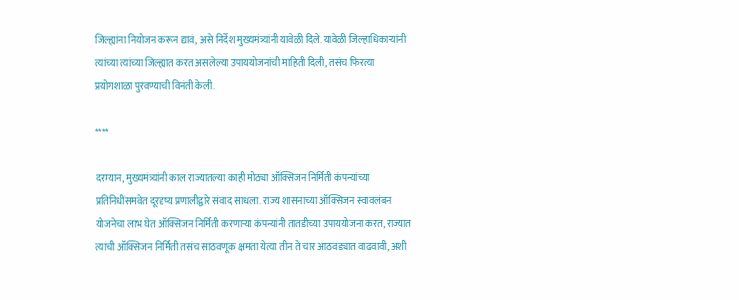जिल्ह्यांना नियोजन करून द्यावं, असे निर्देश मुख्यमंत्र्यांनी यावेळी दिले. यावेळी जिल्हाधिकाऱ्यांनी त्यांच्या त्यांच्या जिल्ह्यात करत असलेल्या उपाययोजनांची माहिती दिली, तसंच फिरत्या प्रयोगशाळा पुरवण्याची विनंती केली.

****

दरम्यान, मुख्यमंत्र्यांनी काल राज्यातल्या काही मोठ्या ऑक्सिजन निर्मिती कंपन्यांच्या प्रतिनिधींसमवेत दूरदृष्य प्रणालीद्वारे संवाद साधला. राज्य शासनाच्या ऑक्सिजन स्वावलंबन योजनेचा लाभ घेत ऑक्सिजन निर्मिती करणाऱ्या कंपन्यांनी तातडीच्या उपाययोजना करत, राज्यात त्यांची ऑक्सिजन निर्मिती तसंच साठवणूक क्षमता येत्या तीन ते चार आठवड्यात वाढवावी, अशी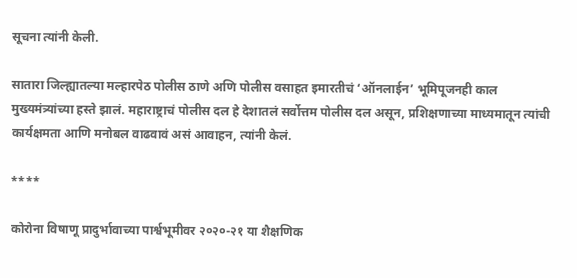सूचना त्यांनी केली.

सातारा जिल्ह्यातल्या मल्हारपेठ पोलीस ठाणे अणि पोलीस वसाहत इमारतीचं ‘ऑनलाईन’ भूमिपूजनही काल मुख्यमंत्र्यांच्या हस्ते झालं. महाराष्ट्राचं पोलीस दल हे देशातलं सर्वोत्तम पोलीस दल असून, प्रशिक्षणाच्या माध्यमातून त्यांची कार्यक्षमता आणि मनोबल वाढवावं असं आवाहन, त्यांनी केलं.

****

कोरोना विषाणू प्रादुर्भावाच्या पार्श्वभूमीवर २०२०-२१ या शैक्षणिक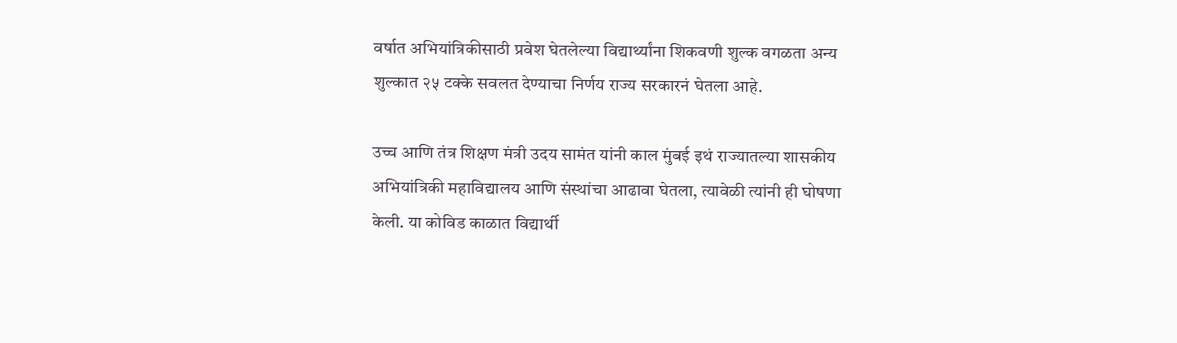वर्षात अभियांत्रिकीसाठी प्रवेश घेतलेल्या विद्यार्थ्यांना शिकवणी शुल्क वगळता अन्य शुल्कात २५ टक्के सवलत देण्याचा निर्णय राज्य सरकारनं घेतला आहे.

उच्च आणि तंत्र शिक्षण मंत्री उदय सामंत यांनी काल मुंबई इथं राज्यातल्या शासकीय अभियांत्रिकी महाविद्यालय आणि संस्थांचा आढावा घेतला, त्यावेळी त्यांनी ही घोषणा केली. या कोविड काळात विद्यार्थी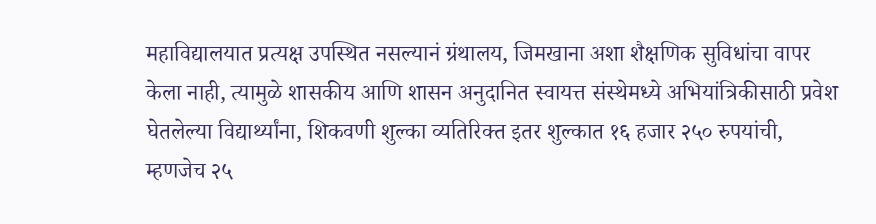महाविद्यालयात प्रत्यक्ष उपस्थित नसल्यानं ग्रंथालय, जिमखाना अशा शैक्षणिक सुविधांचा वापर केला नाही, त्यामुळे शासकीय आणि शासन अनुदानित स्वायत्त संस्थेमध्ये अभियांत्रिकीसाठी प्रवेश घेतलेल्या विद्यार्थ्यांना, शिकवणी शुल्का व्यतिरिक्त इतर शुल्कात १६ हजार २५० रुपयांची, म्हणजेच २५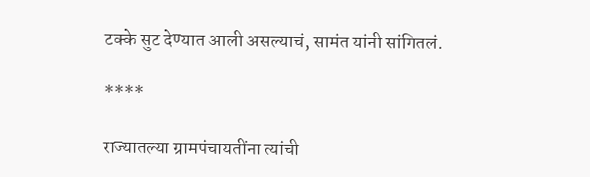टक्के सुट देण्यात आली असल्याचं, सामंत यांनी सांगितलं.

****

राज्यातल्या ग्रामपंचायतींना त्यांची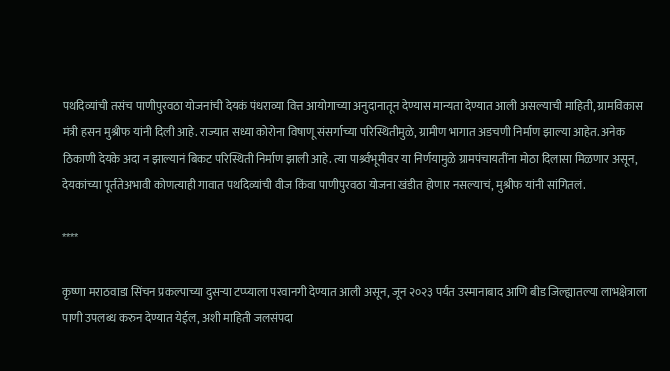पथदिव्यांची तसंच पाणीपुरवठा योजनांची देयकं पंधराव्या वित्त आयोगाच्या अनुदानातून देण्यास मान्यता देण्यात आली असल्याची माहिती, ग्रामविकास मंत्री हसन मुश्रीफ यांनी दिली आहे. राज्यात सध्या कोरोना विषाणू संसर्गाच्या परिस्थितीमुळे, ग्रामीण भागात अडचणी निर्माण झाल्या आहेत. अनेक ठिकाणी देयके अदा न झाल्यानं बिकट परिस्थिती निर्माण झाली आहे. त्या पार्श्र्वभूमीवर या निर्णयामुळे ग्रामपंचायतींना मोठा दिलासा मिळणार असून, देयकांच्या पूर्ततेअभावी कोणत्याही गावात पथदिव्यांची वीज किंवा पाणीपुरवठा योजना खंडीत होणार नसल्याचं, मुश्रीफ यांनी सांगितलं.

****

कृष्णा मराठवाडा सिंचन प्रकल्पाच्या दुसऱ्या टप्प्याला परवानगी देण्यात आली असून, जून २०२३ पर्यंत उस्मानाबाद आणि बीड जिल्ह्यातल्या लाभक्षेत्राला पाणी उपलब्ध करुन देण्यात येईल, अशी माहिती जलसंपदा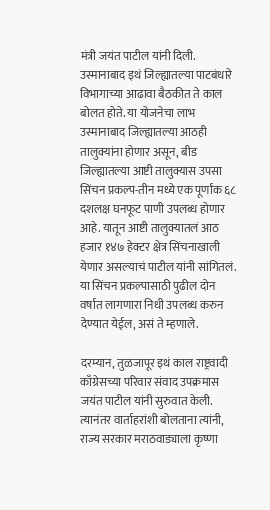मंत्री जयंत पाटील यांनी दिली. उस्मानाबाद इथं जिल्ह्यातल्या पाटबंधारे विभागाच्या आढावा बैठकीत ते काल बोलत होते. या योजनेचा लाभ उस्मानाबाद जिल्ह्यातल्या आठही तालुक्यांना होणार असून, बीड जिल्ह्यातल्या आष्टी तालुक्यास उपसा सिंचन प्रकल्प-तीन मध्ये एक पूर्णांक ६८ दशलक्ष घनफूट पाणी उपलब्ध होणार आहे. यातून आष्टी तालुक्यातलं आठ हजार १४७ हेक्टर क्षेत्र सिंचनाखाली येणार असल्याचं पाटील यांनी सांगितलं. या सिंचन प्रकल्पासाठी पुढील दोन वर्षात लागणारा निधी उपलब्ध करुन देण्यात येईल, असं ते म्हणाले.

दरम्यान, तुळजापूर इथं काल राष्ट्रवादी काँग्रेसच्या परिवार संवाद उपक्रमास जयंत पाटील यांनी सुरुवात केली. त्यानंतर वार्ताहरांशी बोलताना त्यांनी, राज्य सरकार मराठवाड्याला कृष्णा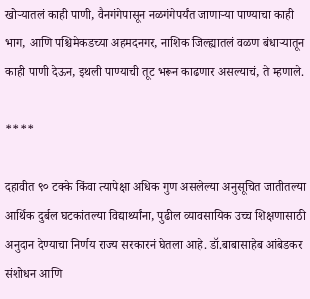खोऱ्यातलं काही पाणी, वैनगंगेपासून नळगंगेपर्यंत जाणाऱ्या पाण्याचा काही भाग, आणि पश्चिमेकडच्या अहमदनगर, नाशिक जिल्ह्यातलं वळण बंधाऱ्यातून काही पाणी देऊन, इथली पाण्याची तूट भरून काढणार असल्याचं, ते म्हणाले.

****

दहावीत ९० टक्के किंवा त्यापेक्षा अधिक गुण असलेल्या अनुसूचित जातीतल्या आर्थिक दुर्बल घटकांतल्या विद्यार्थ्यांना, पुढील व्यावसायिक उच्च शिक्षणासाठी अनुदान देण्याचा निर्णय राज्य सरकारनं घेतला आहे. डॉ.बाबासाहेब आंबेडकर संशोधन आणि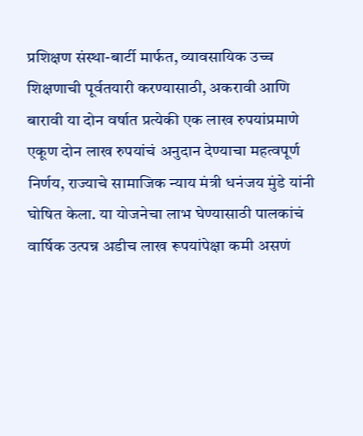प्रशिक्षण संस्था-बार्टी मार्फत, व्यावसायिक उच्च शिक्षणाची पूर्वतयारी करण्यासाठी, अकरावी आणि बारावी या दोन वर्षात प्रत्येकी एक लाख रुपयांप्रमाणे एकूण दोन लाख रुपयांचं अनुदान देण्याचा महत्वपूर्ण निर्णय, राज्याचे सामाजिक न्याय मंत्री धनंजय मुंडे यांनी घोषित केला. या योजनेचा लाभ घेण्यासाठी पालकांचं वार्षिक उत्पन्न अडीच लाख रूपयांपेक्षा कमी असणं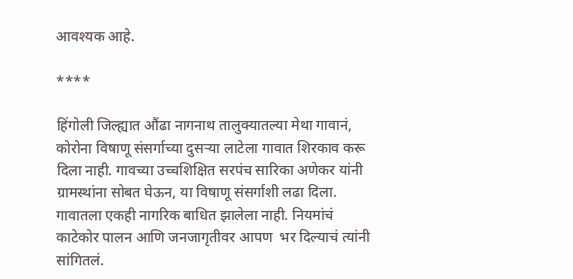आवश्यक आहे.

****

हिंगोली जिल्ह्यात औंढा नागनाथ तालुक्यातल्या मेथा गावानं, कोरोना विषाणू संसर्गाच्या दुसऱ्या लाटेला गावात शिरकाव करू दिला नाही. गावच्या उच्चशिक्षित सरपंच सारिका अणेकर यांनी ग्रामस्थांना सोबत घेऊन, या विषाणू संसर्गाशी लढा दिला. गावातला एकही नागरिक बाधित झालेला नाही. नियमांचं काटेकोर पालन आणि जनजागृतीवर आपण  भर दिल्याचं त्यांनी सांगितलं.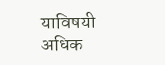याविषयी अधिक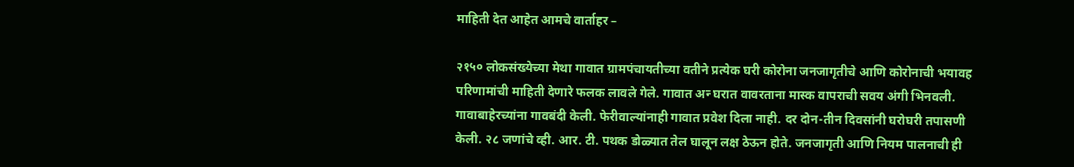माहिती देत आहेत आमचे वार्ताहर –

२१५० लोकसंख्येच्या मेथा गावात ग्रामपंचायतीच्या वतीने प्रत्येक घरी कोरोना जनजागृतीचे आणि कोरोनाची भयावह परिणामांची माहिती देणारे फलक लावले गेले. गावात अन्‍ घरात वावरताना मास्क वापराची सवय अंगी भिनवली. गावाबाहेरच्यांना गावबंदी केली. फेरीवाल्यांनाही गावात प्रवेश दिला नाही. दर दोन-तीन दिवसांनी घरोघरी तपासणी केली. २८ जणांचे व्ही. आर. टी. पथक डोळ्यात तेल घालून लक्ष ठेऊन होते. जनजागृती आणि नियम पालनाची ही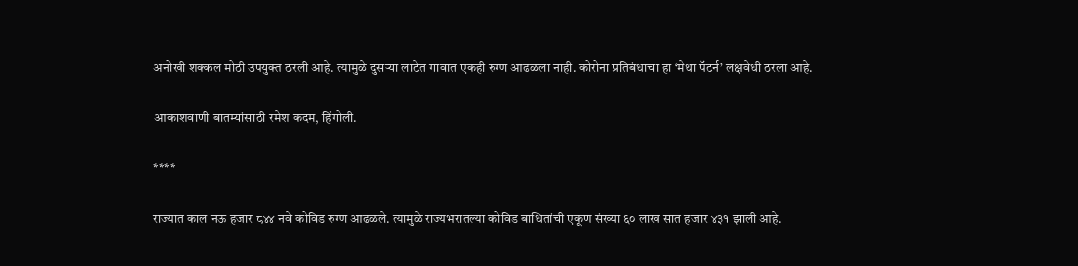अनोखी शक्कल मोठी उपयुक्त ठरली आहे. त्यामुळे दुसऱ्या लाटेत गावात एकही रुग्ण आढळला नाही. कोरोना प्रतिबंधाचा हा ‘मेथा पॅटर्न’ लक्षवेधी ठरला आहे.

आकाशवाणी बातम्यांसाठी रमेश कदम, हिंगोली.

****

राज्यात काल नऊ हजार ८४४ नवे कोविड रुग्ण आढळले. त्यामुळे राज्यभरातल्या कोविड बाधितांची एकूण संख्या ६० लाख सात हजार ४३१ झाली आहे.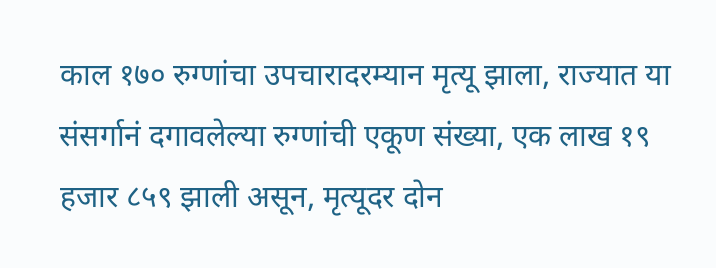काल १७० रुग्णांचा उपचारादरम्यान मृत्यू झाला, राज्यात या संसर्गानं दगावलेल्या रुग्णांची एकूण संख्या, एक लाख १९ हजार ८५९ झाली असून, मृत्यूदर दोन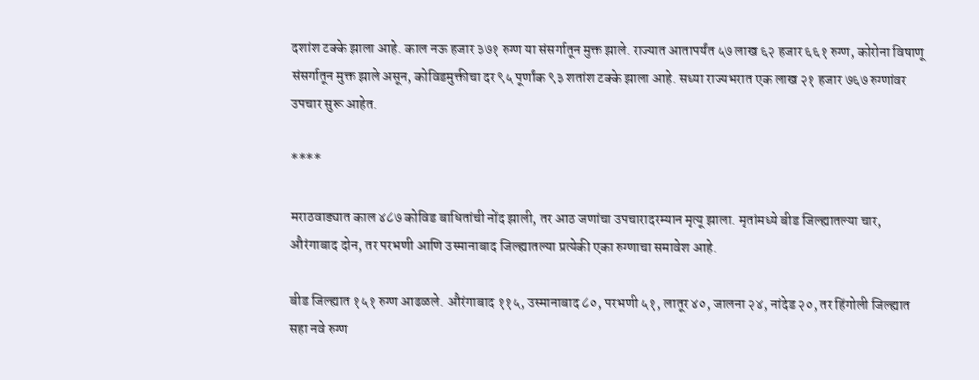दशांश टक्के झाला आहे. काल नऊ हजार ३७१ रुग्ण या संसर्गातून मुक्त झाले. राज्यात आतापर्यंत ५७ लाख ६२ हजार ६६१ रुग्ण, कोरोना विषाणू संसर्गातून मुक्त झाले असून, कोविडमुक्तीचा दर ९५ पूर्णांक ९३ शतांश टक्के झाला आहे. सध्या राज्यभरात एक लाख २१ हजार ७६७ रुग्णांवर उपचार सुरू आहेत.

****

मराठवाड्यात काल ४८७ कोविड बाधितांची नोंद झाली, तर आठ जणांचा उपचारादरम्यान मृत्यू झाला. मृतांमध्ये बीड जिल्ह्यातल्या चार, औरंगाबाद दोन, तर परभणी आणि उस्मानाबाद जिल्ह्यातल्या प्रत्येकी एका रुग्णाचा समावेश आहे.

बीड जिल्ह्यात १५१ रुग्ण आढळले. औरंगाबाद ११५, उस्मानाबाद ८०, परभणी ५१, लातूर ४०, जालना २४, नांदेड २०, तर हिंगोली जिल्ह्यात सहा नवे रुग्ण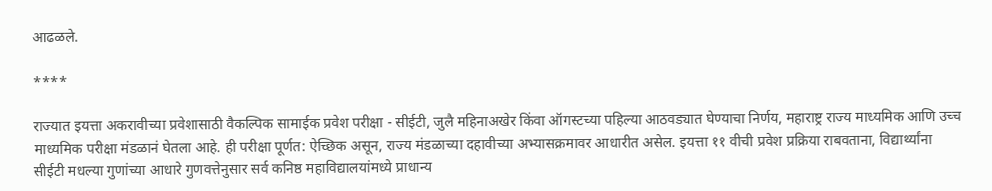आढळले.

****

राज्यात इयत्ता अकरावीच्या प्रवेशासाठी वैकल्पिक सामाईक प्रवेश परीक्षा - सीईटी, जुलै महिनाअखेर किंवा ऑगस्टच्या पहिल्या आठवड्यात घेण्याचा निर्णय, महाराष्ट्र राज्य माध्यमिक आणि उच्च माध्यमिक परीक्षा मंडळानं घेतला आहे. ही परीक्षा पूर्णत: ऐच्छिक असून, राज्य मंडळाच्या दहावीच्या अभ्यासक्रमावर आधारीत असेल. इयत्ता ११ वीची प्रवेश प्रक्रिया राबवताना, विद्यार्थ्यांना सीईटी मधल्या गुणांच्या आधारे गुणवत्तेनुसार सर्व कनिष्ठ महाविद्यालयांमध्ये प्राधान्य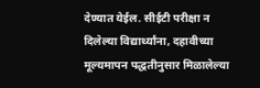देण्यात येईल. सीईटी परीक्षा न दिलेल्या विद्यार्थ्यांना, दहावीच्या मूल्यमापन पद्धतीनुसार मिळालेल्या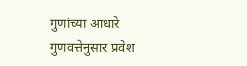गुणांच्या आधारे गुणवत्तेनुसार प्रवेश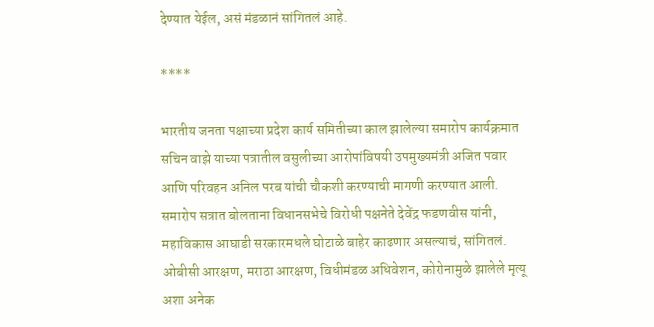देण्यात येईल, असं मंडळानं सांगितलं आहे.

****

भारतीय जनता पक्षाच्या प्रदेश कार्य समितीच्या काल झालेल्या समारोप कार्यक्रमात सचिन वाझे याच्या पत्रातील वसुलीच्या आरोपांविषयी उपमुख्यमंत्री अजित पवार आणि परिवहन अनिल परब यांची चौकशी करण्याची मागणी करण्यात आली. समारोप सत्रात बोलताना विधानसभेचे विरोधी पक्षनेते देवेंद्र फडणवीस यांनी, महाविकास आघाडी सरकारमधले घोटाळे बाहेर काढणार असल्याचं, सांगितलं. ओबीसी आरक्षण, मराठा आरक्षण, विधीमंडळ अधिवेशन, कोरोनामुळे झालेले मृत्यू अशा अनेक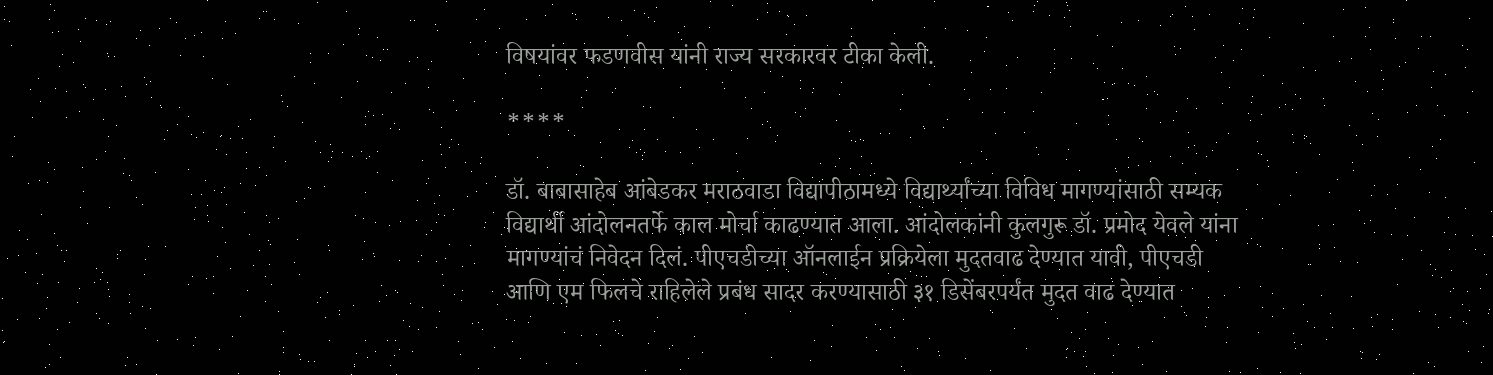विषयांवर फडणवीस यांनी राज्य सरकारवर टीका केली.

****

डॉ. बाबासाहेब आंबेडकर मराठवाडा विद्यापीठामध्ये विद्यार्थ्यांच्या विविध मागण्यांसाठी सम्यक विद्यार्थी आंदोलनतर्फे काल मोर्चा काढण्यात आला. आंदोलकांनी कुलगुरू डॉ. प्रमोद येवले यांना मागण्यांचं निवेदन दिलं. पीएचडीच्या ऑनलाईन प्रक्रियेला मुदतवाढ देण्यात यावी, पीएचडी आणि एम फिलचे राहिलेले प्रबंध सादर करण्यासाठी ३१ डिसेंबरपर्यंत मुदत वाढ देण्यात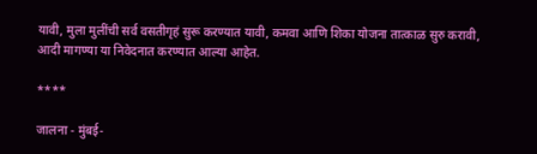यावी, मुला मुलींची सर्व वसतीगृहं सुरू करण्यात यावी, कमवा आणि शिका योजना तात्काळ सुरु करावी, आदी मागण्या या निवेदनात करण्यात आल्या आहेत.

****

जालना - मुंबई-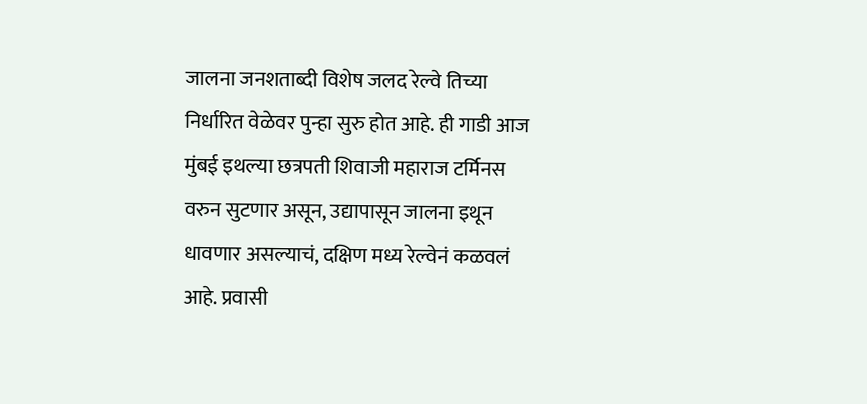जालना जनशताब्दी विशेष जलद रेल्वे तिच्या निर्धारित वेळेवर पुन्हा सुरु होत आहे. ही गाडी आज मुंबई इथल्या छत्रपती शिवाजी महाराज टर्मिनस वरुन सुटणार असून, उद्यापासून जालना इथून धावणार असल्याचं, दक्षिण मध्य रेल्वेनं कळवलं आहे. प्रवासी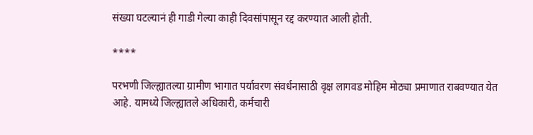संख्या घटल्यानं ही गाडी गेल्या काही दिवसांपासून रद्द करण्यात आली होती.

****

परभणी जिल्ह्यातल्या ग्रामीण भागात पर्यावरण संवर्धनासाठी वृक्ष लागवड मोहिम मोठ्या प्रमाणात राबवण्यात येत आहे. यामध्ये जिल्ह्यातले अधिकारी, कर्मचारी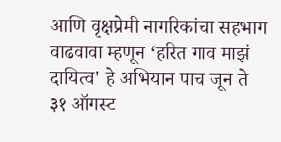आणि वृक्षप्रेमी नागरिकांचा सहभाग वाढवावा म्हणून ‘हरित गाव माझं दायित्व' हे अभियान पाच जून ते ३१ ऑगस्ट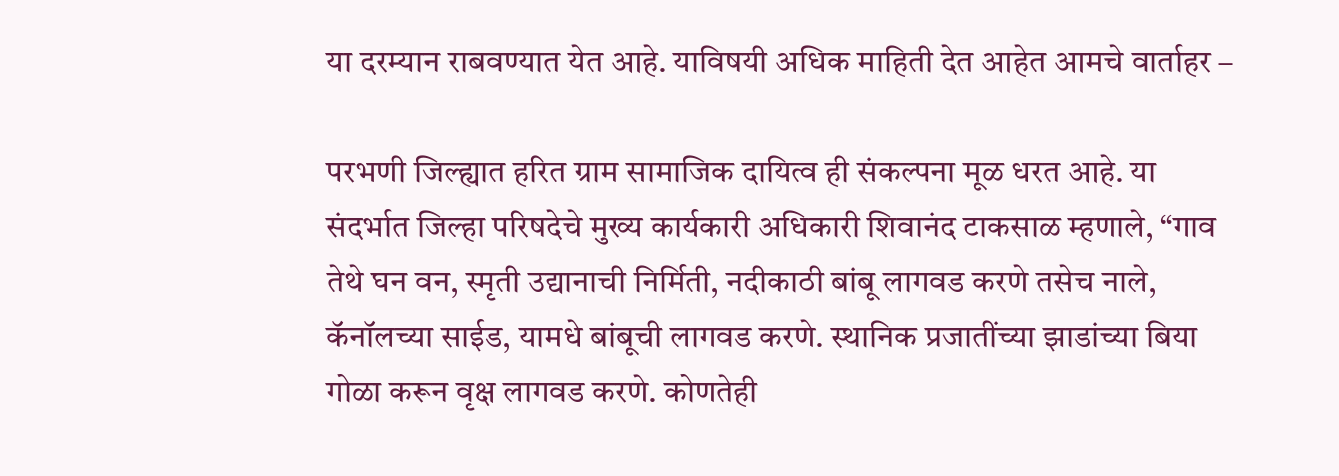या दरम्यान राबवण्यात येत आहे. याविषयी अधिक माहिती देत आहेत आमचे वार्ताहर –

परभणी जिल्ह्यात हरित ग्राम सामाजिक दायित्व ही संकल्पना मूळ धरत आहे. या संदर्भात जिल्हा परिषदेचे मुख्य कार्यकारी अधिकारी शिवानंद टाकसाळ म्हणाले, “गाव तेथे घन वन, स्मृती उद्यानाची निर्मिती, नदीकाठी बांबू लागवड करणे तसेच नाले, कॅनॉलच्या साईड, यामधे बांबूची लागवड करणे. स्थानिक प्रजातींच्या झाडांच्या बिया गोळा करून वृक्ष लागवड करणे. कोणतेही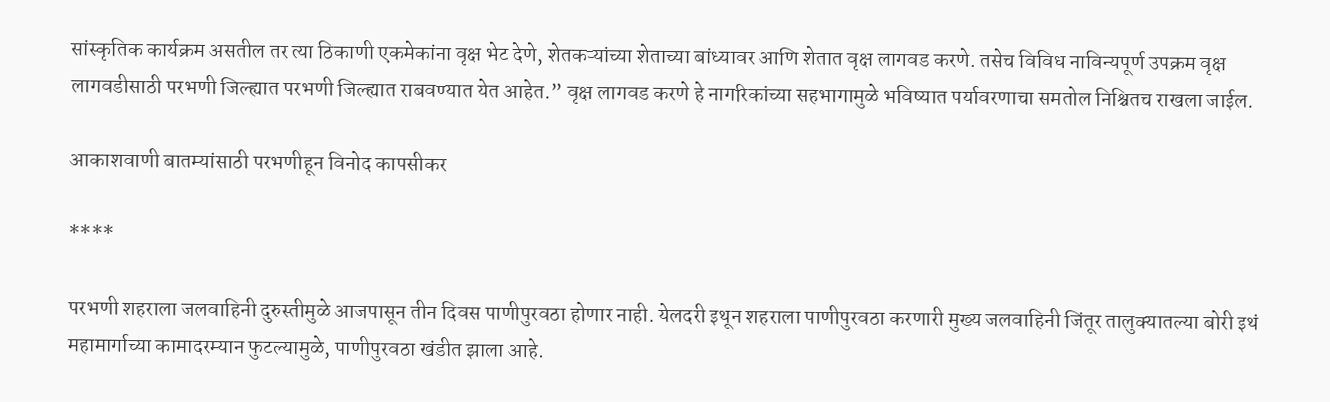सांस्कृतिक कार्यक्रम असतील तर त्या ठिकाणी एकमेकांना वृक्ष भेट देणे, शेतकऱ्यांच्या शेताच्या बांध्यावर आणि शेतात वृक्ष लागवड करणे. तसेच विविध नाविन्यपूर्ण उपक्रम वृक्ष लागवडीसाठी परभणी जिल्ह्यात परभणी जिल्ह्यात राबवण्यात येत आहेत.” वृक्ष लागवड करणे हे नागरिकांच्या सहभागामुळे भविष्यात पर्यावरणाचा समतोल निश्चितच राखला जाईल.

आकाशवाणी बातम्यांसाठी परभणीहून विनोद कापसीकर

****

परभणी शहराला जलवाहिनी दुरुस्तीमुळे आजपासून तीन दिवस पाणीपुरवठा होणार नाही. येलदरी इथून शहराला पाणीपुरवठा करणारी मुख्य जलवाहिनी जिंतूर तालुक्यातल्या बोरी इथं महामार्गाच्या कामादरम्यान फुटल्यामुळे, पाणीपुरवठा खंडीत झाला आहे.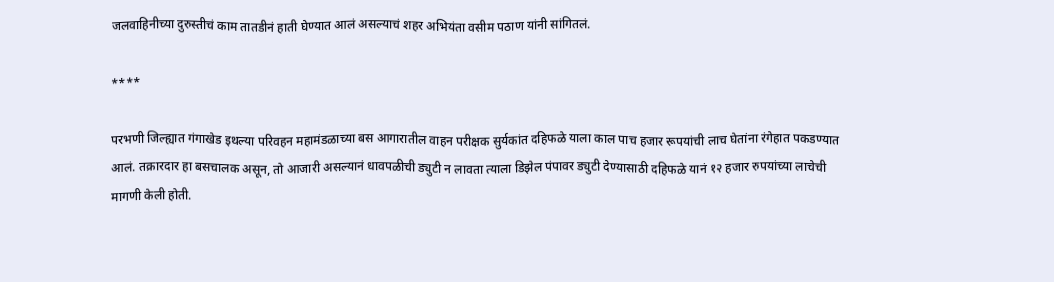जलवाहिनीच्या दुरुस्तीचं काम तातडीनं हाती घेण्यात आलं असल्याचं शहर अभियंता वसीम पठाण यांनी सांगितलं.

****

परभणी जिल्ह्यात गंगाखेड इथल्या परिवहन महामंडळाच्या बस आगारातील वाहन परीक्षक सुर्यकांत दहिफळे याला काल पाच हजार रूपयांची लाच घेतांना रंगेहात पकडण्यात आलं. तक्रारदार हा बसचालक असून, तो आजारी असल्यानं धावपळीची ड्युटी न लावता त्याला डिझेल पंपावर ड्युटी देण्यासाठी दहिफळे यानं १२ हजार रुपयांच्या लाचेची मागणी केली होती.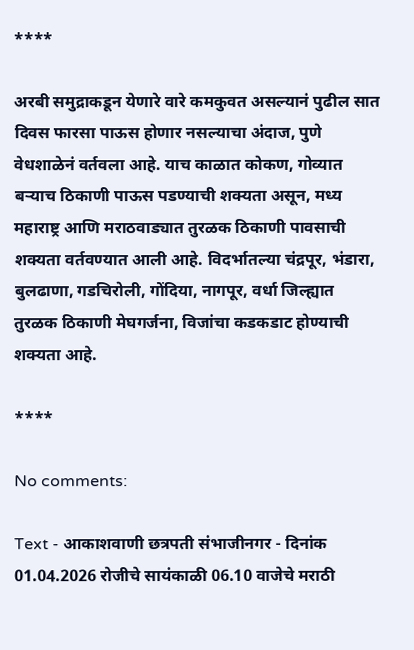****

अरबी समुद्राकडून येणारे वारे कमकुवत असल्यानं पुढील सात दिवस फारसा पाऊस होणार नसल्याचा अंदाज, पुणे वेधशाळेनं वर्तवला आहे. याच काळात कोकण, गोव्यात बऱ्याच ठिकाणी पाऊस पडण्याची शक्यता असून, मध्य महाराष्ट्र आणि मराठवाड्यात तुरळक ठिकाणी पावसाची शक्यता वर्तवण्यात आली आहे. विदर्भातल्या चंद्रपूर, भंडारा, बुलढाणा, गडचिरोली, गोंदिया, नागपूर, वर्धा जिल्ह्यात तुरळक ठिकाणी मेघगर्जना, विजांचा कडकडाट होण्याची शक्यता आहे.

****

No comments:

Text - आकाशवाणी छत्रपती संभाजीनगर - दिनांक 01.04.2026 रोजीचे सायंकाळी 06.10 वाजेचे मराठी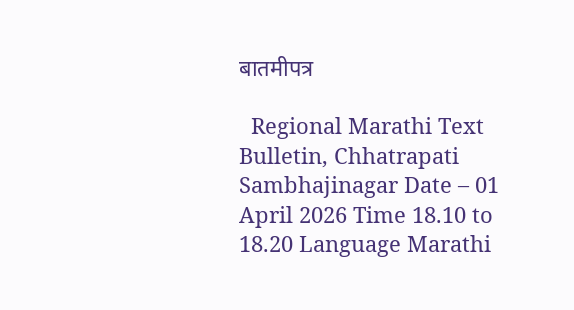बातमीपत्र

  Regional Marathi Text Bulletin, Chhatrapati Sambhajinagar Date – 01 April 2026 Time 18.10 to 18.20 Language Marathi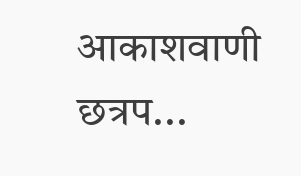आकाशवाणी छत्रप...